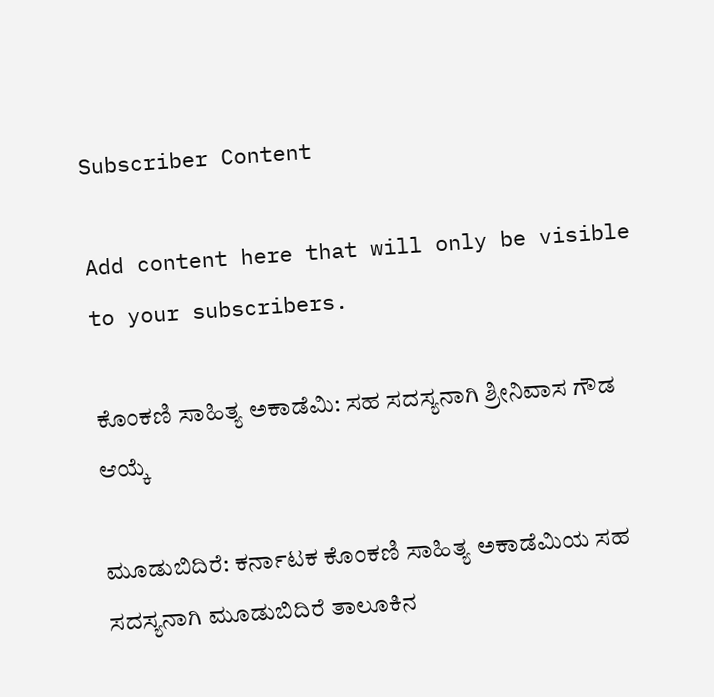Subscriber Content

Add content here that will only be visible to your subscribers.

ಕೊಂಕಣಿ ಸಾಹಿತ್ಯ ಅಕಾಡೆಮಿ: ಸಹ ಸದಸ್ಯನಾಗಿ ಶ್ರೀನಿವಾಸ ಗೌಡ ಆಯ್ಕೆ

ಮೂಡುಬಿದಿರೆ: ಕರ್ನಾಟಕ ಕೊಂಕಣಿ ಸಾಹಿತ್ಯ ಅಕಾಡೆಮಿಯ ಸಹ ಸದಸ್ಯನಾಗಿ ಮೂಡುಬಿದಿರೆ ತಾಲೂಕಿನ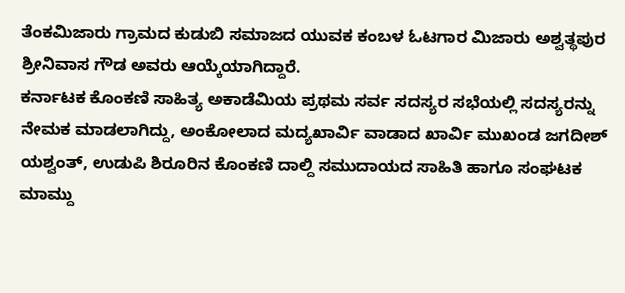ತೆಂಕಮಿಜಾರು ಗ್ರಾಮದ ಕುಡುಬಿ ಸಮಾಜದ ಯುವಕ ಕಂಬಳ ಓಟಗಾರ ಮಿಜಾರು ಅಶ್ವತ್ಥಪುರ ಶ್ರೀನಿವಾಸ ಗೌಡ ಅವರು ಆಯ್ಕೆಯಾಗಿದ್ದಾರೆ.
ಕರ್ನಾಟಕ ಕೊಂಕಣಿ ಸಾಹಿತ್ಯ ಅಕಾಡೆಮಿಯ ಪ್ರಥಮ ಸರ್ವ ಸದಸ್ಯರ ಸಭೆಯಲ್ಲಿ ಸದಸ್ಯರನ್ನು ನೇಮಕ ಮಾಡಲಾಗಿದ್ದು, ಅಂಕೋಲಾದ ಮದ್ಯಖಾರ್ವಿ ವಾಡಾದ ಖಾರ್ವಿ ಮುಖಂಡ ಜಗದೀಶ್ ಯಶ್ವಂತ್, ಉಡುಪಿ ಶಿರೂರಿನ ಕೊಂಕಣಿ ದಾಲ್ದಿ ಸಮುದಾಯದ ಸಾಹಿತಿ ಹಾಗೂ ಸಂಘಟಕ ಮಾಮ್ದು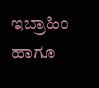ಇಬ್ರಾಹಿಂ ಹಾಗೂ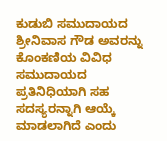ಕುಡುಬಿ ಸಮುದಾಯದ ಶ್ರೀನಿವಾಸ ಗೌಡ ಅವರನ್ನು ಕೊಂಕಣಿಯ ವಿವಿಧ ಸಮುದಾಯದ ಪ್ರತಿನಿಧಿಯಾಗಿ ಸಹ ಸದಸ್ಯರನ್ನಾಗಿ ಆಯ್ಕೆ ಮಾಡಲಾಗಿದೆ ಎಂದು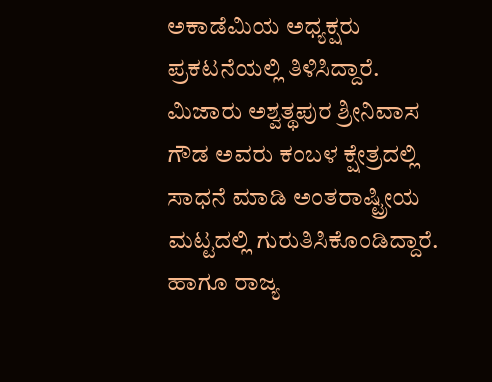ಅಕಾಡೆಮಿಯ ಅಧ್ಯಕ್ಷರು ಪ್ರಕಟನೆಯಲ್ಲಿ ತಿಳಿಸಿದ್ದಾರೆ.
ಮಿಜಾರು ಅಶ್ವತ್ಥಪುರ ಶ್ರೀನಿವಾಸ ಗೌಡ ಅವರು ಕಂಬಳ ಕ್ಷೇತ್ರದಲ್ಲಿ ಸಾಧನೆ ಮಾಡಿ ಅಂತರಾಷ್ಟ್ರೀಯ ಮಟ್ಟದಲ್ಲಿ ಗುರುತಿಸಿಕೊಂಡಿದ್ದಾರೆ. ಹಾಗೂ ರಾಜ್ಯ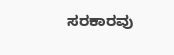ಸರಕಾರವು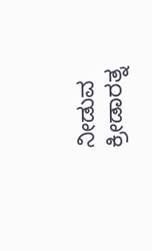ನೀಡುವ ಕ್ರೀಡಾರತ್ನ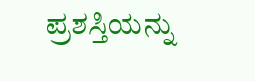ಪ್ರಶಸ್ತಿಯನ್ನು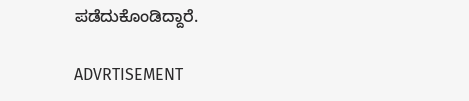ಪಡೆದುಕೊಂಡಿದ್ದಾರೆ.

ADVRTISEMENT